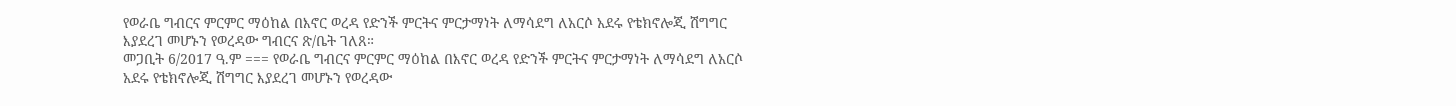የወራቤ ግብርና ምርምር ማዕከል በእኖር ወረዳ የድንች ምርትና ምርታማነት ለማሳደግ ለአርሶ አደሩ የቴክኖሎጂ ሽግግር እያደረገ መሆኑን የወረዳው ግብርና ጽ/ቤት ገለጸ።
መጋቢት 6/2017 ዓ.ም === የወራቤ ግብርና ምርምር ማዕከል በእኖር ወረዳ የድንች ምርትና ምርታማነት ለማሳደግ ለአርሶ አደሩ የቴክኖሎጂ ሽግግር እያደረገ መሆኑን የወረዳው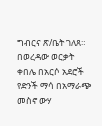ግብርና ጽ/ቤት ገለጸ። በወረዳው ወርቃት ቀበሌ በአርሶ አደሮች የድንች ማሳ በአማራጭ መስኖ ውሃ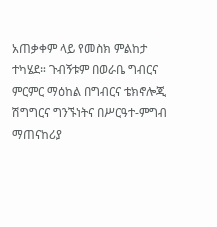አጠቃቀም ላይ የመስክ ምልከታ ተካሄደ። ጉብኝቱም በወራቤ ግብርና ምርምር ማዕከል በግብርና ቴክኖሎጂ ሽግግርና ግንኙነትና በሥርዓተ-ምግብ ማጠናከሪያ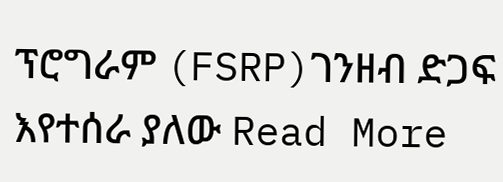ፕሮግራም (FSRP)ገንዘብ ድጋፍ እየተሰራ ያለው Read More